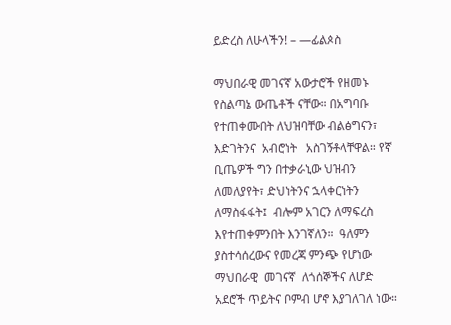ይድረስ ለሁላችን! – —ፊልጶስ

ማህበራዊ መገናኛ አውታሮች የዘመኑ የስልጣኔ ውጤቶች ናቸው። በአግባቡ የተጠቀሙበት ለህዝባቸው ብልፅግናን፣ እድገትንና  አብሮነት   አስገኝቶላቸዋል። የኛ ቢጤዎች ግን በተቃራኒው ህዝብን ለመለያየት፣ ድህነትንና ኋላቀርነትን ለማስፋፋት፤  ብሎም አገርን ለማፍረስ እየተጠቀምንበት እንገኛለን።  ዓለምን ያስተሳሰረውና የመረጃ ምንጭ የሆነው ማህበራዊ  መገናኛ  ለጎሰኞችና ለሆድ አደሮች ጥይትና ቦምብ ሆኖ እያገለገለ ነው።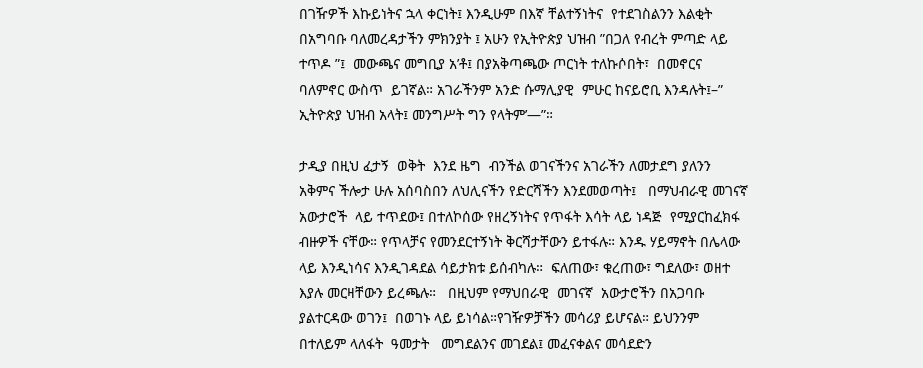በገዥዎች እኩይነትና ኋላ ቀርነት፤ እንዲሁም በእኛ ቸልተኝነትና  የተደገስልንን እልቂት በአግባቡ ባለመረዳታችን ምክንያት ፤ አሁን የኢትዮጵያ ህዝብ ”በጋለ የብረት ምጣድ ላይ  ተጥዶ ”፤  መውጫና መግቢያ አ’ቶ፤ በያአቅጣጫው ጦርነት ተለኩሶበት፣  በመኖርና ባለምኖር ውስጥ  ይገኛል። አገራችንም አንድ ሱማሊያዊ  ምሁር ከናይሮቢ እንዳሉት፤–” ኢትዮጵያ ህዝብ አላት፤ መንግሥት ግን የላትም’—”።

ታዲያ በዚህ ፈታኝ  ወቅት  እንደ ዜግ  ብንችል ወገናችንና አገራችን ለመታደግ ያለንን አቅምና ችሎታ ሁሉ አሰባስበን ለህሊናችን የድርሻችን እንደመወጣት፤   በማህብራዊ መገናኛ አውታሮች  ላይ ተጥደው፤ በተለኮሰው የዘረኝነትና የጥፋት እሳት ላይ ነዳጅ  የሚያርከፈክፋ ብዙዎች ናቸው። የጥላቻና የመንደርተኝነት ቅርሻታቸውን ይተፋሉ። እንዱ ሃይማኖት በሌላው ላይ እንዲነሳና እንዲገዳደል ሳይታክቱ ይሰብካሉ።  ፍለጠው፣ ቁረጠው፣ ግደለው፣ ወዘተ እያሉ መርዛቸውን ይረጫሉ።   በዚህም የማህበራዊ  መገናኛ  አውታሮችን በአጋባቡ ያልተርዳው ወገን፤  በወገኑ ላይ ይነሳል።የገዥዎቻችን መሳሪያ ይሆናል። ይህንንም  በተለይም ላለፋት  ዓመታት   መግደልንና መገደል፤ መፈናቀልና መሳደድን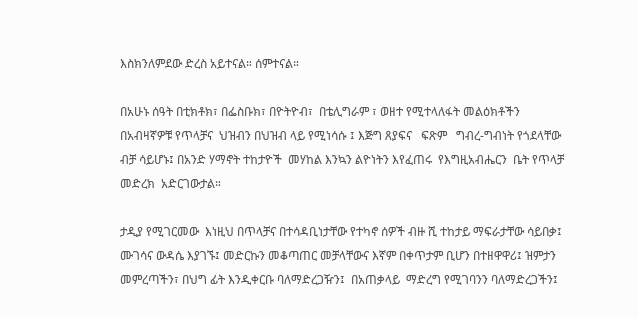እስክንለምደው ድረስ አይተናል። ሰምተናል።

በአሁኑ ሰዓት በቲክቶክ፣ በፌስቡክ፣ በዮትዮብ፣  በቴሊግራም ፣ ወዘተ የሚተላለፋት መልዕክቶችን  በአብዛኛዎቹ የጥላቻና  ህዝብን በህዝብ ላይ የሚነሳሱ ፤ እጅግ ጸያፍና   ፍጽም   ግብረ-ግብነት የጎደላቸው ብቻ ሳይሆኑ፤ በአንድ ሃማኖት ተከታዮች  መሃከል እንኳን ልዮነትን እየፈጠሩ  የእግዚአብሔርን  ቤት የጥላቻ መድረክ  አድርገውታል።

ታዲያ የሚገርመው  እነዚህ በጥላቻና በተሳዳቢነታቸው የተካኖ ሰዎች ብዙ ሺ ተከታይ ማፍራታቸው ሳይበቃ፤ ሙገሳና ውዳሴ እያገኙ፤ መድርኩን መቆጣጠር መቻላቸውና እኛም በቀጥታም ቢሆን በተዘዋዋሪ፤ ዝምታን መምረጣችን፣ በህግ ፊት እንዲቀርቡ ባለማድረጋዥን፤  በአጠቃላይ  ማድረግ የሚገባንን ባለማድረጋችን፤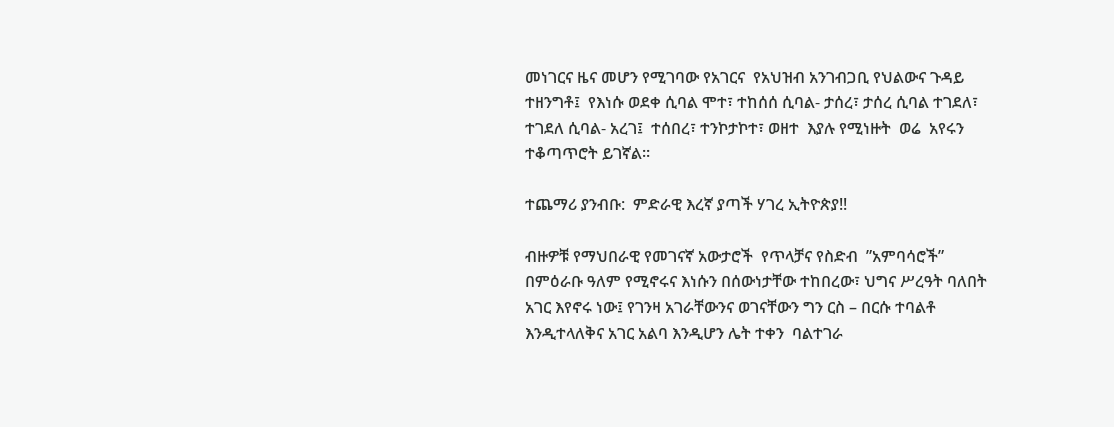መነገርና ዜና መሆን የሚገባው የአገርና  የአህዝብ አንገብጋቢ የህልውና ጉዳይ ተዘንግቶ፤  የእነሱ ወደቀ ሲባል ሞተ፣ ተከሰሰ ሲባል- ታሰረ፣ ታሰረ ሲባል ተገደለ፣ ተገደለ ሲባል- አረገ፤  ተሰበረ፣ ተንኮታኮተ፣ ወዘተ  እያሉ የሚነዙት  ወሬ  አየሩን ተቆጣጥሮት ይገኛል።

ተጨማሪ ያንብቡ:  ምድራዊ እረኛ ያጣች ሃገረ ኢትዮጵያ!!

ብዙዎቹ የማህበራዊ የመገናኛ አውታሮች  የጥላቻና የስድብ  ”አምባሳሮች” በምዕራቡ ዓለም የሚኖሩና እነሱን በሰውነታቸው ተከበረው፣ ህግና ሥረዓት ባለበት አገር እየኖሩ ነው፤ የገንዛ አገራቸውንና ወገናቸውን ግን ርስ – በርሱ ተባልቶ እንዲተላለቅና አገር አልባ እንዲሆን ሌት ተቀን  ባልተገራ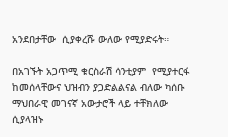አንደበታቸው  ሲያቀረሹ ውለው የሚያድሩት።

በአገኙት አጋጥሚ ቁርስራሽ ሳንቲያም  የሚያተርፋ ከመሰላቸውና ህዝብን ያጋድልልናል ብለው ካሰቡ ማህበራዊ መገናኛ አውታሮች ላይ ተቸክለው ሲያላዝኑ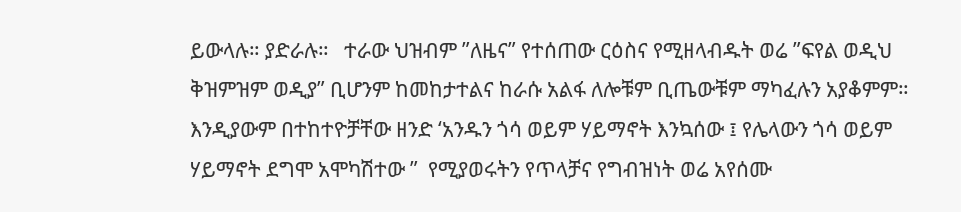ይውላሉ። ያድራሉ።   ተራው ህዝብም ”ለዜና” የተሰጠው ርዕስና የሚዘላብዱት ወሬ ”ፍየል ወዲህ  ቅዝምዝም ወዲያ” ቢሆንም ከመከታተልና ከራሱ አልፋ ለሎቹም ቢጤውቹም ማካፈሉን አያቆምም። እንዲያውም በተከተዮቻቸው ዘንድ ‘አንዱን ጎሳ ወይም ሃይማኖት እንኳሰው ፤ የሌላውን ጎሳ ወይም ሃይማኖት ደግሞ አሞካሽተው ”  የሚያወሩትን የጥላቻና የግብዝነት ወሬ አየሰሙ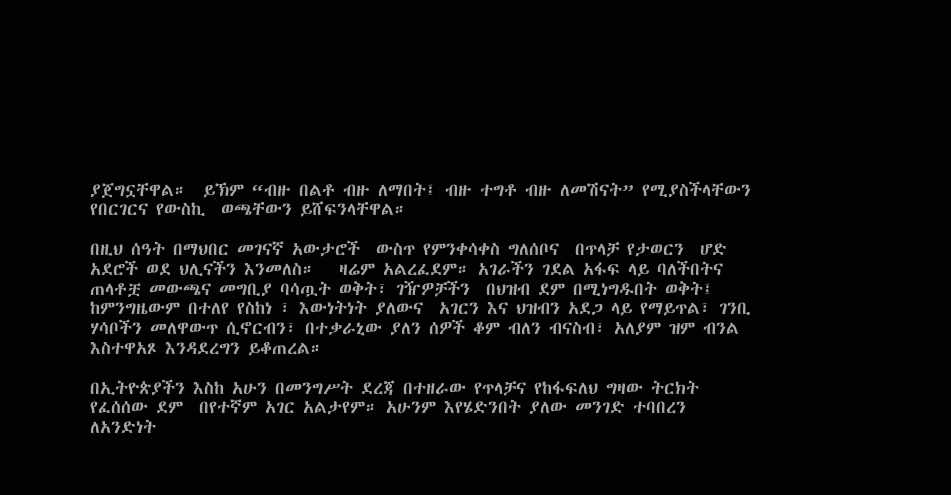ያጀግኗቸዋል።  ይኽም “ብዙ በልቶ ብዙ ለማበት፤ ብዙ ተግቶ ብዙ ለመሽናት” የሚያስችላቸውን  የበርገርና የውስኪ  ወጫቸውን ይሸፍንላቸዋል።

በዚህ ሰዓት በማህበር መገናኛ አውታሮች  ውስጥ የምንቀሳቀስ ግለሰቦና  በጥላቻ የታወርን  ሆድ አደሮች ወደ ህሊናችን እንመለስ።   ዛሬም አልረፈደም። አገራችን ገደል አፋፍ ላይ ባለችበትና ጠላቶቿ መውጫና መግቢያ ባሳጧት ወቅት፣ ገዥዎቻችን  በህዝብ ደም በሚነግዱበት ወቅት፤ ከምንግዜውም በተለየ የስከነ ፣ እውነትነት ያለውና  አገርን እና ህዝብን አደጋ ላይ የማይጥል፣ ገንቢ ሃሳቦችን መለዋውጥ ሲኖርብን፣ በተቃራኒው ያለን ሰዎች ቆም ብለን ብናስብ፣ አለያም ዝም ብንል እስተዋአጾ እንዳደረግን ይቆጠረል።

በኢትዮጵያችን እስከ አሁን በመንግሥት ደረጃ በተዘራው የጥላቻና የከፋፍለህ ግዛው ትርክት የፈሰሰው ደም  በየተኛም አገር አልታየም። አሁንም እየሄድንበት ያለው መንገድ ተባበረን ለአንድነት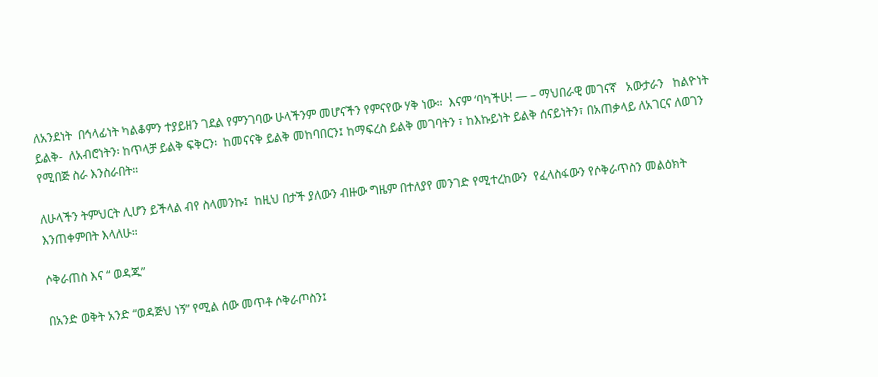ለአንደነት  በኅላፊነት ካልቆምን ተያይዘን ገደል የምንገባው ሁላችንም መሆናችን የምናየው ሃቅ ነው።  እናም ‘ባካችሁ! — – ማህበራዊ መገናኛ   አውታራን   ከልዮነት ይልቅ-  ለአብሮነትን፡ ከጥላቻ ይልቅ ፍቅርን፡  ከመናናቅ ይልቅ መከባበርን፤ ከማፍረስ ይልቅ መገባትን ፣ ከእኩይነት ይልቅ ሰናይነትን፣ በአጠቃላይ ለአገርና ለወገን የሚበጅ ስራ እንስራበት።

ለሁላችን ትምህርት ሊሆን ይችላል ብየ ስላመንኩ፤  ከዚህ በታች ያለውን ብዙው ግዜም በተለያየ መንገድ የሚተረከውን  የፈላስፋውን የሶቅራጥስን መልዕክት እንጠቀምበት እላለሁ።

ሶቅራጠስ እና “ ወዳጁ”

በአንድ ወቅት አንድ “ወዳጅህ ነኝ” የሚል ሰው መጥቶ ሶቅራጦስን፤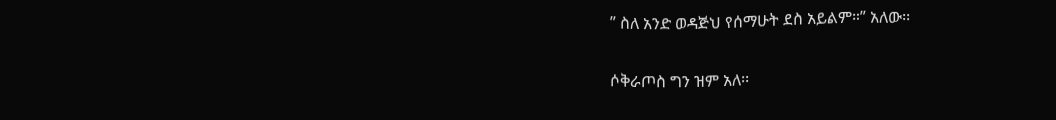” ስለ አንድ ወዳጅህ የሰማሁት ደስ አይልም።” አለው፡፡

ሶቅራጦስ ግን ዝም አለ፡፡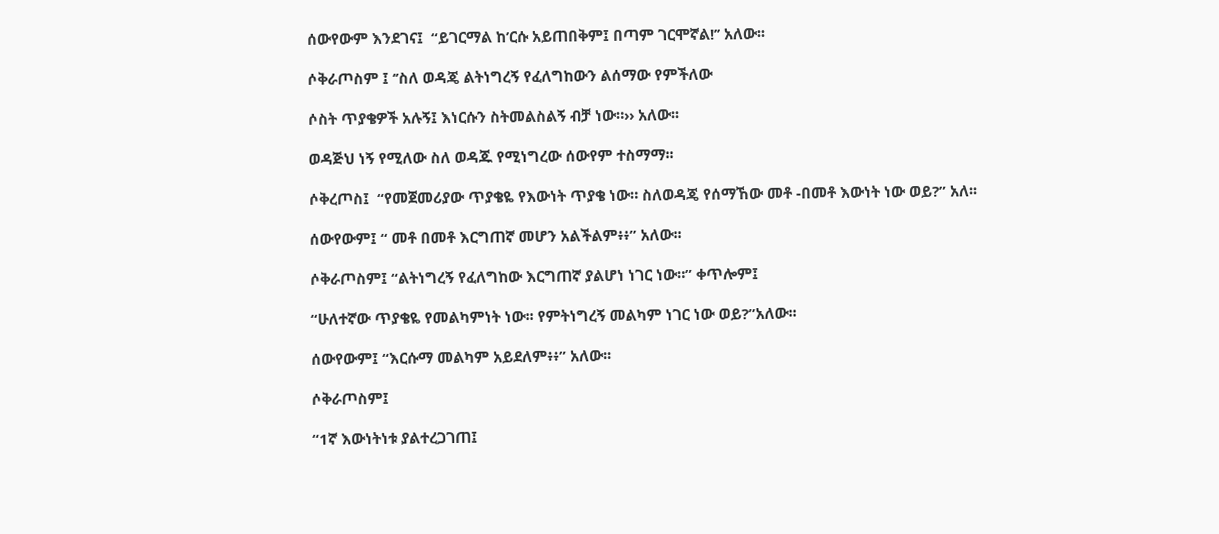ሰውየውም እንደገና፤  “ይገርማል ከ’ርሱ አይጠበቅም፤ በጣም ገርሞኛል!’’ አለው፡፡

ሶቅራጦስም ፤ ‘’ስለ ወዳጄ ልትነግረኝ የፈለግከውን ልሰማው የምችለው

ሶስት ጥያቄዎች አሉኝ፤ እነርሱን ስትመልስልኝ ብቻ ነው።›› አለው፡፡

ወዳጅህ ነኝ የሚለው ስለ ወዳጁ የሚነግረው ሰውየም ተስማማ፡፡

ሶቅረጦስ፤  “የመጀመሪያው ጥያቄዬ የእውነት ጥያቄ ነው። ስለወዳጄ የሰማኸው መቶ -በመቶ እውነት ነው ወይ?” አለ፡፡

ሰውየውም፤ “ መቶ በመቶ እርግጠኛ መሆን አልችልም፥፥” አለው፡፡

ሶቅራጦስም፤ “ልትነግረኝ የፈለግከው እርግጠኛ ያልሆነ ነገር ነው።” ቀጥሎም፤

“ሁለተኛው ጥያቄዬ የመልካምነት ነው፡፡ የምትነግረኝ መልካም ነገር ነው ወይ?”አለው፡፡

ሰውየውም፤ “እርሱማ መልካም አይደለም፥፥” አለው፡፡

ሶቅራጦስም፤

“1ኛ እውነትነቱ ያልተረጋገጠ፤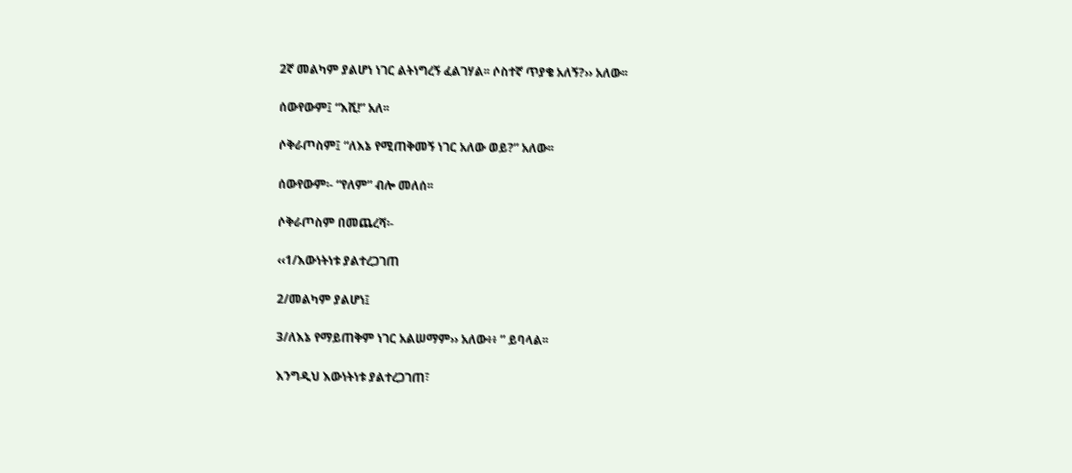2ኛ መልካም ያልሆነ ነገር ልትነግረኝ ፈልገሃል፡፡ ሶስተኛ ጥያቄ አለኝ?›› አለው፡፡

ሰውየውም፤ “እሺ!” አለ፡፡

ሶቅራጦስም፤ “ለእኔ የሚጠቅመኝ ነገር አለው ወይ?” አለው፡፡

ሰውየውም፡- “የለም” ብሎ መለሰ፡፡

ሶቅራጦስም በመጨረሻ፡-

‹‹1/እውነትነቱ ያልተረጋገጠ

2/መልካም ያልሆነ፤

3/ለእኔ የማይጠቅም ነገር አልሠማም›› አለው፥፥ ” ይባላል፡፡

እንግዲህ እውነትነቱ ያልተረጋገጠ፣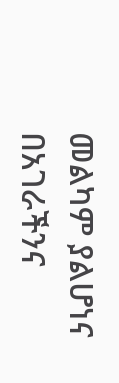መልካም ያልሆነና በአገራችንና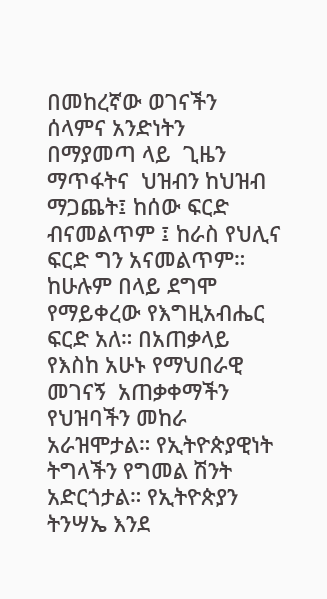በመከረኛው ወገናችን  ሰላምና አንድነትን  በማያመጣ ላይ  ጊዜን ማጥፋትና  ህዝብን ከህዝብ ማጋጨት፤ ከሰው ፍርድ ብናመልጥም ፤ ከራስ የህሊና ፍርድ ግን አናመልጥም። ከሁሉም በላይ ደግሞ የማይቀረው የእግዚአብሔር ፍርድ አለ። በአጠቃላይ የእስከ አሁኑ የማህበራዊ መገናኝ  አጠቃቀማችን  የህዝባችን መከራ አራዝሞታል። የኢትዮጵያዊነት ትግላችን የግመል ሽንት አድርጎታል። የኢትዮጵያን ትንሣኤ እንደ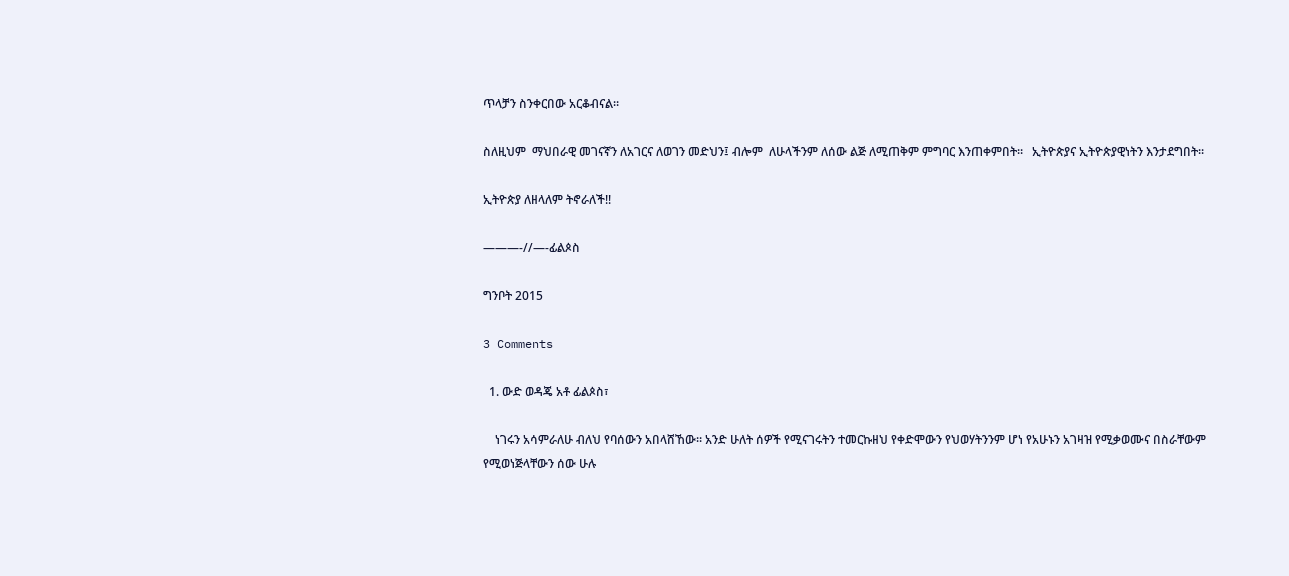ጥላቻን ስንቀርበው አርቆብናል።

ስለዚህም  ማህበራዊ መገናኛን ለአገርና ለወገን መድህን፤ ብሎም  ለሁላችንም ለሰው ልጅ ለሚጠቅም ምግባር እንጠቀምበት።   ኢትዮጵያና ኢትዮጵያዊነትን እንታደግበት።

ኢትዮጵያ ለዘላለም ትኖራለች!!

———-//—-ፊልጶስ

ግንቦት 2015

3 Comments

  1. ውድ ወዳጄ አቶ ፊልጶስ፣

    ነገሩን አሳምራለሁ ብለህ የባሰውን አበላሸኸው። አንድ ሁለት ሰዎች የሚናገሩትን ተመርኩዘህ የቀድሞውን የህወሃትንንም ሆነ የአሁኑን አገዛዝ የሚቃወሙና በስራቸውም የሚወነጅላቸውን ሰው ሁሉ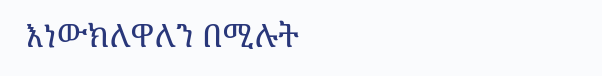እነውክለዋለን በሚሉት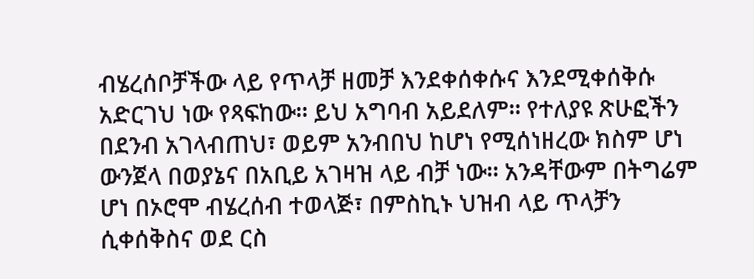ብሄረሰቦቻችው ላይ የጥላቻ ዘመቻ እንደቀሰቀሱና እንደሚቀሰቅሱ አድርገህ ነው የጻፍከው። ይህ አግባብ አይደለም። የተለያዩ ጽሁፎችን በደንብ አገላብጠህ፣ ወይም አንብበህ ከሆነ የሚሰነዘረው ክስም ሆነ ውንጀላ በወያኔና በአቢይ አገዛዝ ላይ ብቻ ነው። አንዳቸውም በትግሬም ሆነ በኦሮሞ ብሄረሰብ ተወላጅ፣ በምስኪኑ ህዝብ ላይ ጥላቻን ሲቀሰቅስና ወደ ርስ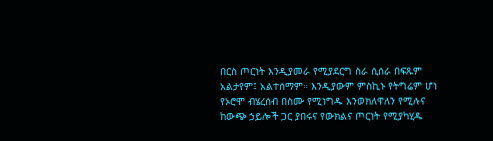በርስ ጦርነት እንዲያመራ የሚያደርግ ስራ ሲሰራ በፍጹም አልታየም፤ አልተሰማም። እንዲያውም ምስኪኑ የትግሬም ሆነ የኦሮሞ ብሄረሰብ በስሙ የሚነግዱ እንወክለዋለን የሚሉና ከውጭ ኃይሎች ጋር ያበሩና የውክልና ጦርነት የሚያካሂዱ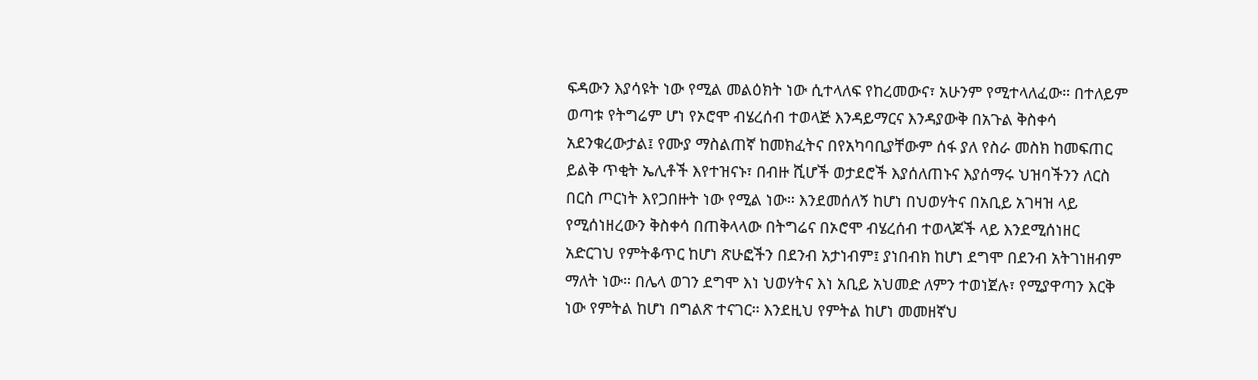ፍዳውን እያሳዩት ነው የሚል መልዕክት ነው ሲተላለፍ የከረመውና፣ አሁንም የሚተላለፈው። በተለይም ወጣቱ የትግሬም ሆነ የኦሮሞ ብሄረሰብ ተወላጅ እንዳይማርና እንዳያውቅ በአጉል ቅስቀሳ አደንቁረውታል፤ የሙያ ማስልጠኛ ከመክፈትና በየአካባቢያቸውም ሰፋ ያለ የስራ መስክ ከመፍጠር ይልቅ ጥቂት ኤሊቶች እየተዝናኑ፣ በብዙ ሺሆች ወታደሮች እያሰለጠኑና እያሰማሩ ህዝባችንን ለርስ በርስ ጦርነት እየጋበዙት ነው የሚል ነው። እንደመሰለኝ ከሆነ በህወሃትና በአቢይ አገዛዝ ላይ የሚሰነዘረውን ቅስቀሳ በጠቅላላው በትግሬና በኦሮሞ ብሄረሰብ ተወላጆች ላይ እንደሚሰነዘር አድርገህ የምትቆጥር ከሆነ ጽሁፎችን በደንብ አታነብም፤ ያነበብክ ከሆነ ደግሞ በደንብ አትገነዘብም ማለት ነው። በሌላ ወገን ደግሞ እነ ህወሃትና እነ አቢይ አህመድ ለምን ተወነጀሉ፣ የሚያዋጣን እርቅ ነው የምትል ከሆነ በግልጽ ተናገር። እንደዚህ የምትል ከሆነ መመዘኛህ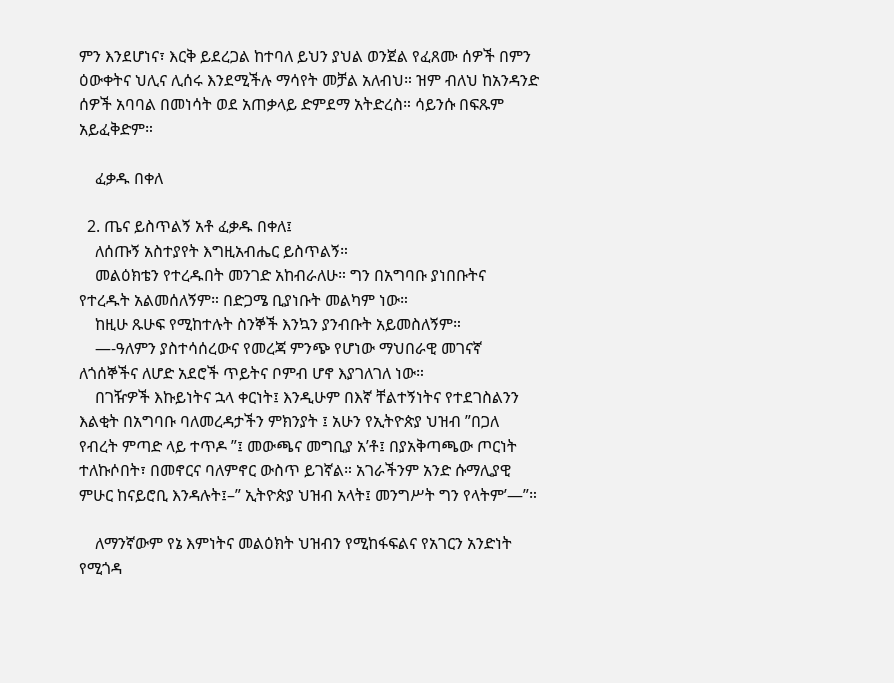ምን እንደሆነና፣ እርቅ ይደረጋል ከተባለ ይህን ያህል ወንጀል የፈጸሙ ሰዎች በምን ዕውቀትና ህሊና ሊሰሩ እንደሚችሉ ማሳየት መቻል አለብህ። ዝም ብለህ ከአንዳንድ ሰዎች አባባል በመነሳት ወደ አጠቃላይ ድምደማ አትድረስ። ሳይንሱ በፍጹም አይፈቅድም።

    ፈቃዱ በቀለ

  2. ጤና ይስጥልኝ አቶ ፈቃዱ በቀለ፤
    ለሰጡኝ አስተያየት እግዚአብሔር ይስጥልኝ።
    መልዕክቴን የተረዱበት መንገድ አከብራለሁ። ግን በአግባቡ ያነበቡትና የተረዱት አልመሰለኝም። በድጋሜ ቢያነቡት መልካም ነው።
    ከዚሁ ጹሁፍ የሚከተሉት ስንኞች እንኳን ያንብቡት አይመስለኝም።
    —-ዓለምን ያስተሳሰረውና የመረጃ ምንጭ የሆነው ማህበራዊ መገናኛ ለጎሰኞችና ለሆድ አደሮች ጥይትና ቦምብ ሆኖ እያገለገለ ነው።
    በገዥዎች እኩይነትና ኋላ ቀርነት፤ እንዲሁም በእኛ ቸልተኝነትና የተደገስልንን እልቂት በአግባቡ ባለመረዳታችን ምክንያት ፤ አሁን የኢትዮጵያ ህዝብ ”በጋለ የብረት ምጣድ ላይ ተጥዶ ”፤ መውጫና መግቢያ አ’ቶ፤ በያአቅጣጫው ጦርነት ተለኩሶበት፣ በመኖርና ባለምኖር ውስጥ ይገኛል። አገራችንም አንድ ሱማሊያዊ ምሁር ከናይሮቢ እንዳሉት፤–” ኢትዮጵያ ህዝብ አላት፤ መንግሥት ግን የላትም’—”።

    ለማንኛውም የኔ እምነትና መልዕክት ህዝብን የሚከፋፍልና የአገርን አንድነት የሚጎዳ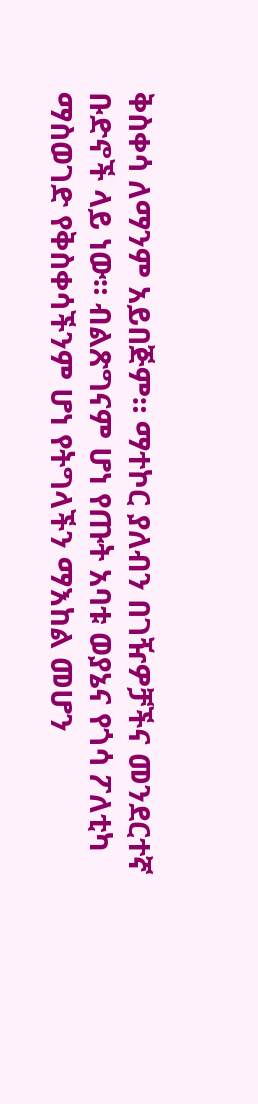ቅስቀሳ ለማንም አይበጅም። ማተኮር ያለብን በገዥዎቻችና መንደርተኛ ቡድኖች ላይ ነው። ብልጽግናም ሆነ የጡት አባቱ ወያኔና የጎሳ ፖለቲካ ማስወገድ የቅስቀሳችንም ሆነ የትግላችን ማእከል መሆን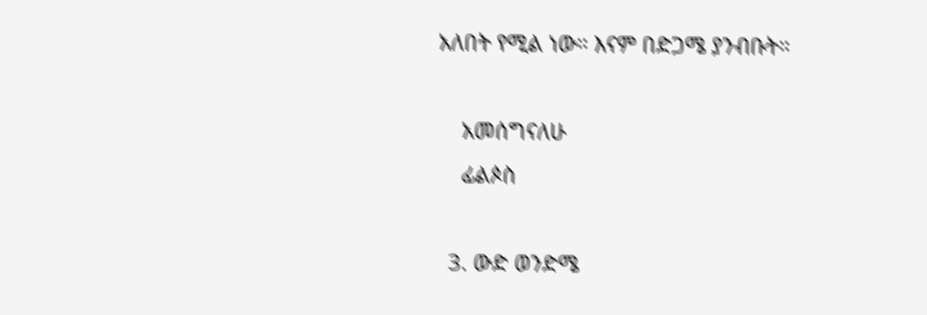አለበት የሚል ነው። እናም በድጋሜ ያንብቡት።

    አመሰግናለሁ
    ፊልጶስ

  3. ውድ ወንድሜ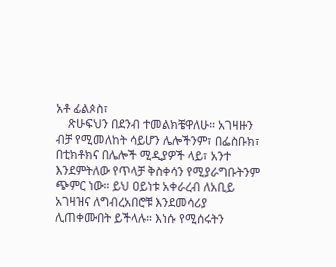አቶ ፊልጶስ፣
    ጽሁፍህን በደንብ ተመልክቼዋለሁ። አገዛዙን ብቻ የሚመለከት ሳይሆን ሌሎችንም፣ በፌስቡክ፣ በቲክቶክና በሌሎች ሚዲያዎች ላይ፣ አንተ እንደምትለው የጥላቻ ቅስቀሳን የሚያራግቡትንም ጭምር ነው። ይህ ዐይነቱ አቀራረብ ለአቢይ አገዛዝና ለግብረአበሮቹ እንደመሳሪያ ሊጠቀሙበት ይችላሉ። እነሱ የሚሰሩትን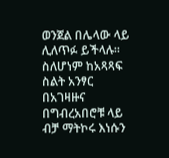ወንጀል በሌላው ላይ ሊለጥፉ ይችላሉ። ስለሆነም ከአጻጻፍ ስልት አንፃር በአገዛዙና በግብረአበሮቹ ላይ ብቻ ማትኮሩ እነሱን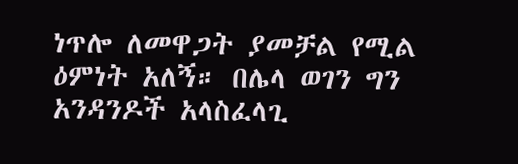ነጥሎ ለመዋጋት ያመቻል የሚል ዕምነት አለኝ። በሌላ ወገን ግን አንዳንዶች አላስፈላጊ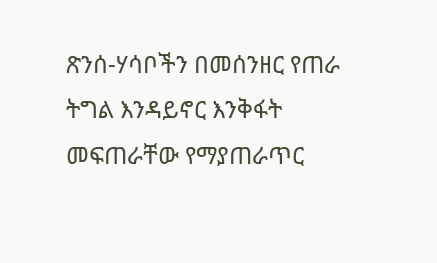ጽንሰ-ሃሳቦችን በመሰንዘር የጠራ ትግል እንዳይኖር እንቅፋት መፍጠራቸው የማያጠራጥር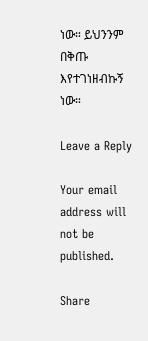ነው። ይህንንም በቅጡ እየተገነዘብኩኝ ነው።

Leave a Reply

Your email address will not be published.

Share